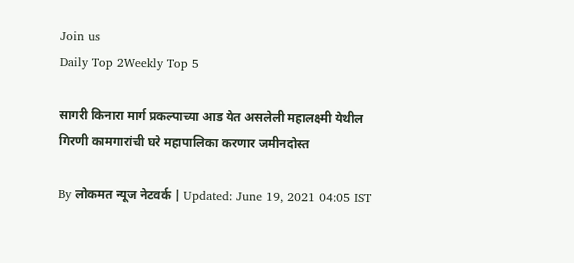Join us
Daily Top 2Weekly Top 5

सागरी किनारा मार्ग प्रकल्पाच्या आड येत असलेली महालक्ष्मी येथील गिरणी कामगारांची घरे महापालिका करणार जमीनदोस्त

By लोकमत न्यूज नेटवर्क | Updated: June 19, 2021 04:05 IST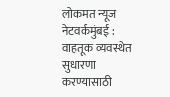लोकमत न्यूज नेटवर्कमुंबई : वाहतूक व्यवस्थेत सुधारणा करण्यासाठी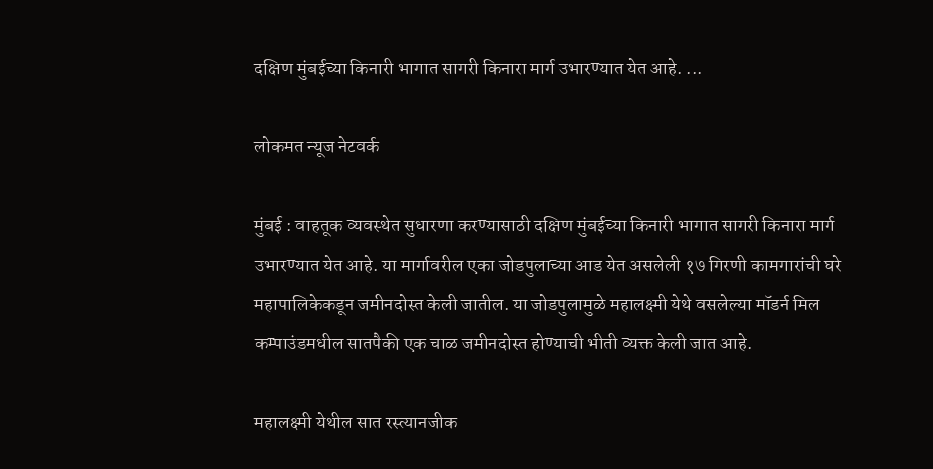दक्षिण मुंबईच्या किनारी भागात सागरी किनारा मार्ग उभारण्यात येत आहे. ...

लोकमत न्यूज नेटवर्क

मुंबई : वाहतूक व्यवस्थेत सुधारणा करण्यासाठी दक्षिण मुंबईच्या किनारी भागात सागरी किनारा मार्ग उभारण्यात येत आहे. या मार्गावरील एका जोडपुलाच्या आड येत असलेली १७ गिरणी कामगारांची घरे महापालिकेकडून जमीनदोस्त केली जातील. या जोडपुलामुळे महालक्ष्मी येथे वसलेल्या मॉडर्न मिल कम्पाउंडमधील सातपैकी एक चाळ जमीनदोस्त होण्याची भीती व्यक्त केली जात आहे.

महालक्ष्मी येथील सात रस्त्यानजीक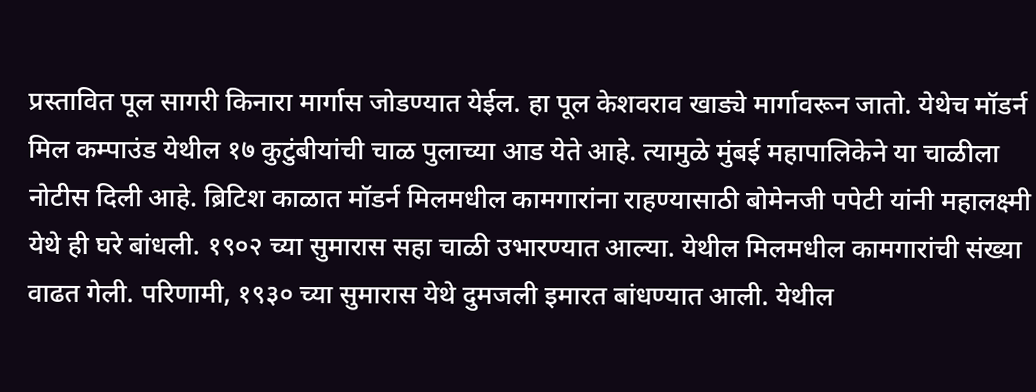प्रस्तावित पूल सागरी किनारा मार्गास जोडण्यात येईल. हा पूल केशवराव खाड्ये मार्गावरून जातो. येथेच मॉडर्न मिल कम्पाउंड येथील १७ कुटुंबीयांची चाळ पुलाच्या आड येते आहे. त्यामुळे मुंबई महापालिकेने या चाळीला नोटीस दिली आहे. ब्रिटिश काळात मॉडर्न मिलमधील कामगारांना राहण्यासाठी बोमेनजी पपेटी यांनी महालक्ष्मी येथे ही घरे बांधली. १९०२ च्या सुमारास सहा चाळी उभारण्यात आल्या. येथील मिलमधील कामगारांची संख्या वाढत गेली. परिणामी, १९३० च्या सुमारास येथे दुमजली इमारत बांधण्यात आली. येथील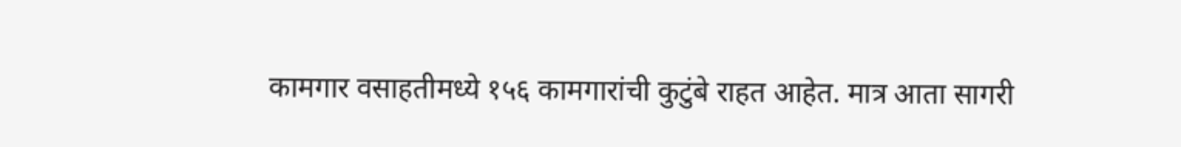कामगार वसाहतीमध्ये १५६ कामगारांची कुटुंबे राहत आहेत. मात्र आता सागरी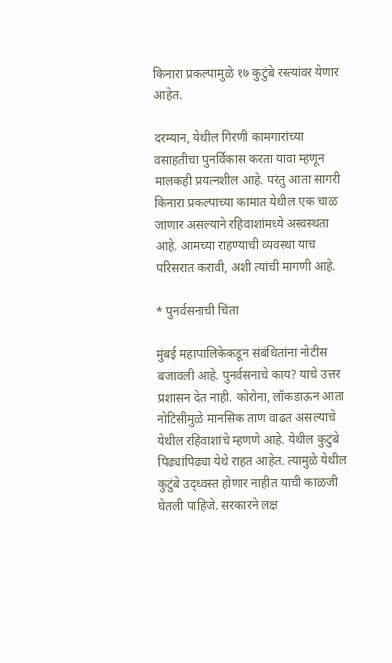किनारा प्रकल्पामुळे १७ कुटुंबे रस्त्यांवर येणार आहेत.

दरम्यान, येथील गिरणी कामगारांच्या वसाहतीचा पुनर्विकास करता यावा म्हणून मालकही प्रयत्नशील आहे. परंतु आता सागरी किनारा प्रकल्पाच्या कामात येथील एक चाळ जाणार असल्याने रहिवाशांमध्ये अस्वस्थता आहे. आमच्या राहण्याची व्यवस्था याच परिसरात करावी, अशी त्यांची मागणी आहे.

* पुनर्वसनाची चिंता

मुंबई महापालिकेकडून संबंधितांना नोटीस बजावली आहे. पुनर्वसनाचे काय? याचे उत्तर प्रशासन देत नाही. कोरोना, लॉकडाऊन आता नोटिसीमुळे मानसिक ताण वाढत असल्याचे येथील रहिवाशांचे म्हणणे आहे. येथील कुटुंबे पिढ्यांपिढ्या येथे राहत आहेत. त्यामुळे येथील कुटुंबे उद्ध्वस्त होणार नाहीत याची काळजी घेतली पाहिजे. सरकारने लक्ष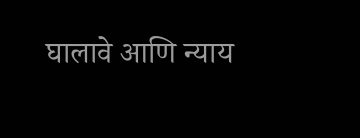घालावे आणि न्याय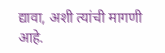द्यावा, अशी त्यांची मागणी आहे.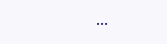...